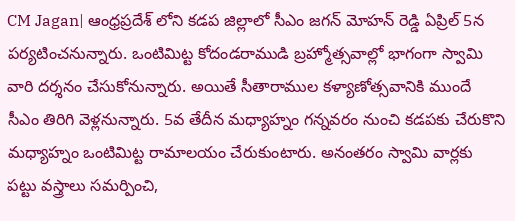CM Jagan| ఆంధ్రప్రదేశ్ లోని కడప జిల్లాలో సీఎం జగన్ మోహన్ రెడ్డి ఏప్రిల్ 5న పర్యటించనున్నారు. ఒంటిమిట్ట కోదండరాముడి బ్రహ్మోత్సవాల్లో భాగంగా స్వామి వారి దర్శనం చేసుకోనున్నారు. అయితే సీతారాముల కళ్యాణోత్సవానికి ముందే సీఎం తిరిగి వెళ్లనున్నారు. 5వ తేదీన మధ్యాహ్నం గన్నవరం నుంచి కడపకు చేరుకొని మధ్యాహ్నం ఒంటిమిట్ట రామాలయం చేరుకుంటారు. అనంతరం స్వామి వార్లకు పట్టు వస్త్రాలు సమర్పించి,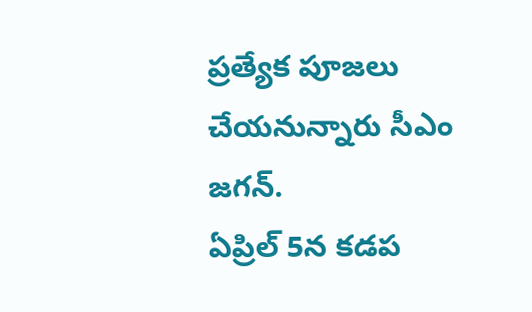ప్రత్యేక పూజలు చేయనున్నారు సీఎం జగన్.
ఏప్రిల్ 5న కడప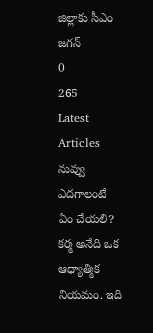జిల్లాకు సీఎం జగన్
0
265
Latest Articles
నువ్వు ఎదగాలంటే ఏం చేయలి?
కర్మ అనేది ఒక ఆధ్యాత్మిక నియమం. ఇది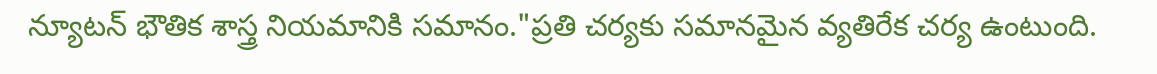న్యూటన్ భౌతిక శాస్త్ర నియమానికి సమానం."ప్రతి చర్యకు సమానమైన వ్యతిరేక చర్య ఉంటుంది.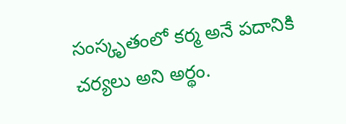సంస్కృతంలో కర్మ అనే పదానికి చర్యలు అని అర్థం.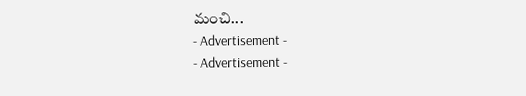మంచి...
- Advertisement -
- Advertisement -